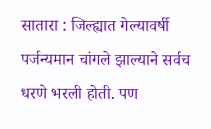सातारा : जिल्ह्यात गेल्यावर्षी पर्जन्यमान चांगले झाल्याने सर्वच धरणे भरली होती. पण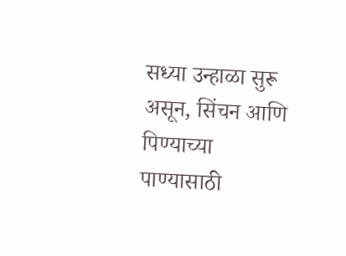सध्या उन्हाळा सुरू असून, सिंचन आणि पिण्याच्या पाण्यासाठी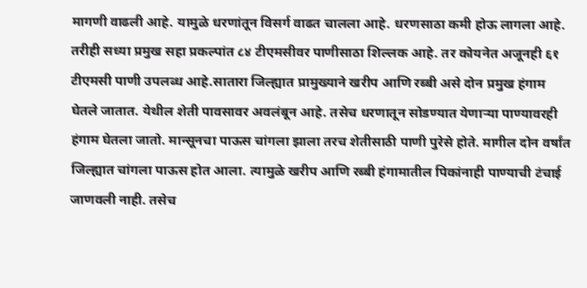मागणी वाढली आहे. यामुळे धरणांतून विसर्ग वाढत चालला आहे. धरणसाठा कमी होऊ लागला आहे. तरीही सध्या प्रमुख सहा प्रकल्पांत ८४ टीएमसीवर पाणीसाठा शिल्लक आहे. तर कोयनेत अजूनही ६१ टीएमसी पाणी उपलब्ध आहे.सातारा जिल्ह्यात प्रामुख्याने खरीप आणि रब्बी असे दोन प्रमुख हंगाम घेतले जातात. येथील शेती पावसावर अवलंबून आहे. तसेच धरणातून सोडण्यात येणाऱ्या पाण्यावरही हंगाम घेतला जातो. मान्सूनचा पाऊस चांगला झाला तरच शेतीसाठी पाणी पुरेसे होते. मागील दोन वर्षांत जिल्ह्यात चांगला पाऊस होत आला. त्यामुळे खरीप आणि रब्बी हंगामातील पिकांनाही पाण्याची टंचाई जाणवली नाही. तसेच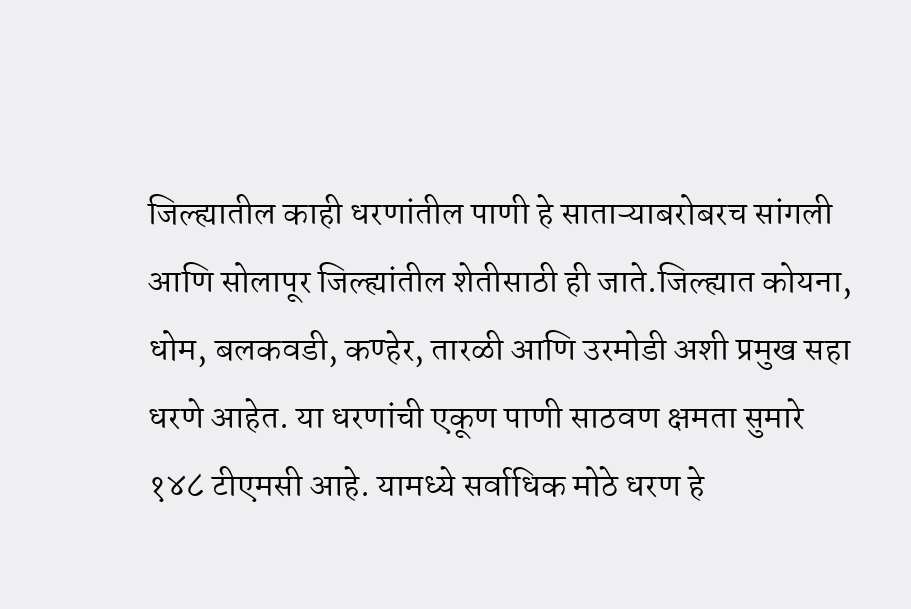जिल्ह्यातील काही धरणांतील पाणी हे साताऱ्याबरोबरच सांगली आणि सोलापूर जिल्ह्यांतील शेतीसाठी ही जाते.जिल्ह्यात कोयना, धोम, बलकवडी, कण्हेर, तारळी आणि उरमोडी अशी प्रमुख सहा धरणे आहेत. या धरणांची एकूण पाणी साठवण क्षमता सुमारे १४८ टीएमसी आहे. यामध्ये सर्वाधिक मोठे धरण हे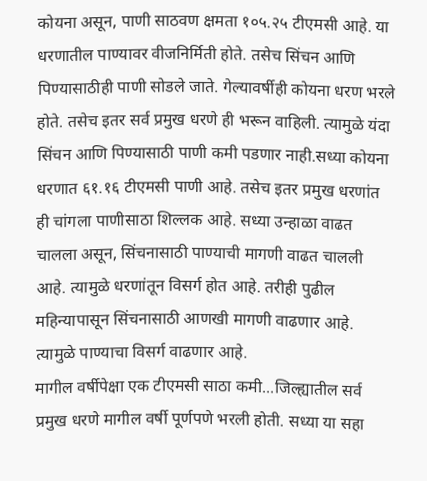कोयना असून, पाणी साठवण क्षमता १०५.२५ टीएमसी आहे. या धरणातील पाण्यावर वीजनिर्मिती होते. तसेच सिंचन आणि पिण्यासाठीही पाणी सोडले जाते. गेल्यावर्षीही कोयना धरण भरले होते. तसेच इतर सर्व प्रमुख धरणे ही भरून वाहिली. त्यामुळे यंदा सिंचन आणि पिण्यासाठी पाणी कमी पडणार नाही.सध्या कोयना धरणात ६१.१६ टीएमसी पाणी आहे. तसेच इतर प्रमुख धरणांत ही चांगला पाणीसाठा शिल्लक आहे. सध्या उन्हाळा वाढत चालला असून, सिंचनासाठी पाण्याची मागणी वाढत चालली आहे. त्यामुळे धरणांतून विसर्ग होत आहे. तरीही पुढील महिन्यापासून सिंचनासाठी आणखी मागणी वाढणार आहे. त्यामुळे पाण्याचा विसर्ग वाढणार आहे.
मागील वर्षीपेक्षा एक टीएमसी साठा कमी...जिल्ह्यातील सर्व प्रमुख धरणे मागील वर्षी पूर्णपणे भरली होती. सध्या या सहा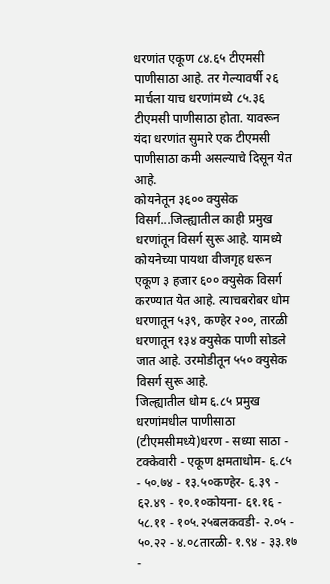धरणांत एकूण ८४.६५ टीएमसी पाणीसाठा आहे. तर गेल्यावर्षी २६ मार्चला याच धरणांमध्ये ८५.३६ टीएमसी पाणीसाठा होता. यावरून यंदा धरणांत सुमारे एक टीएमसी पाणीसाठा कमी असल्याचे दिसून येत आहे.
कोयनेतून ३६०० क्युसेक विसर्ग...जिल्ह्यातील काही प्रमुख धरणांतून विसर्ग सुरू आहे. यामध्ये कोयनेच्या पायथा वीजगृह धरून एकूण ३ हजार ६०० क्युसेक विसर्ग करण्यात येत आहे. त्याचबरोबर धोम धरणातून ५३९, कण्हेर २००, तारळी धरणातून १३४ क्युसेक पाणी सोडले जात आहे. उरमोडीतून ५५० क्युसेक विसर्ग सुरू आहे.
जिल्ह्यातील धोम ६.८५ प्रमुख धरणांमधील पाणीसाठा (टीएमसीमध्ये)धरण - सध्या साठा - टक्केवारी - एकूण क्षमताधोम- ६.८५ - ५०.७४ - १३.५०कण्हेर- ६.३९ - ६२.४९ - १०.१०कोयना- ६१.१६ - ५८.११ - १०५.२५बलकवडी- २.०५ - ५०.२२ - ४.०८तारळी- १.९४ - ३३.१७ -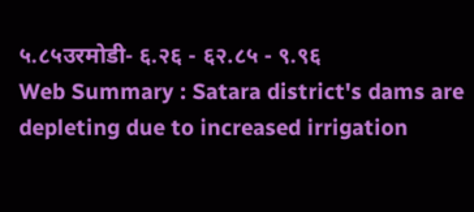५.८५उरमोडी- ६.२६ - ६२.८५ - ९.९६
Web Summary : Satara district's dams are depleting due to increased irrigation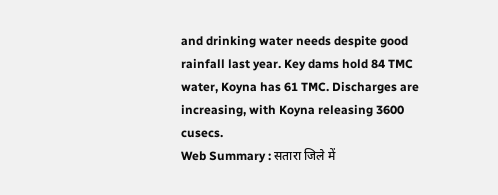and drinking water needs despite good rainfall last year. Key dams hold 84 TMC water, Koyna has 61 TMC. Discharges are increasing, with Koyna releasing 3600 cusecs.
Web Summary : सतारा जिले में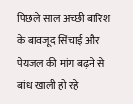पिछले साल अच्छी बारिश के बावजूद सिंचाई और पेयजल की मांग बढ़ने से बांध खाली हो रहे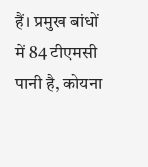हैं। प्रमुख बांधों में 84 टीएमसी पानी है, कोयना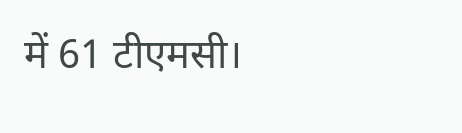में 61 टीएमसी।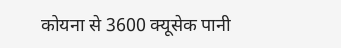कोयना से 3600 क्यूसेक पानी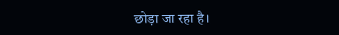छोड़ा जा रहा है।